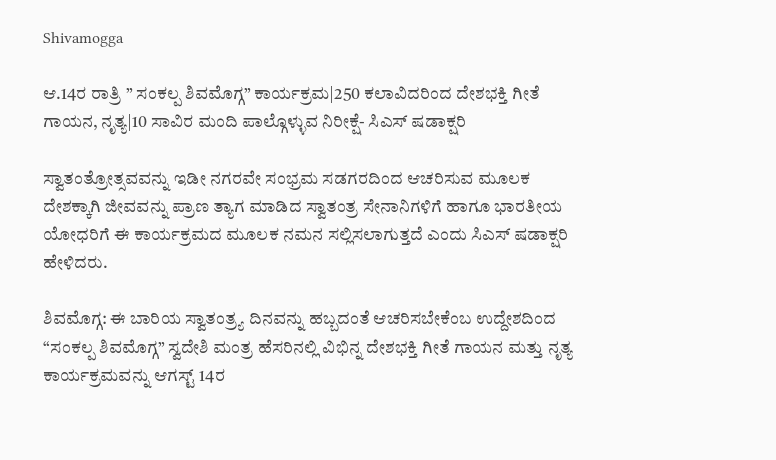Shivamogga

ಆ.14ರ ರಾತ್ರಿ ” ಸಂಕಲ್ಪ ಶಿವಮೊಗ್ಗ” ಕಾರ್ಯಕ್ರಮ|250 ಕಲಾವಿದರಿಂದ ದೇಶಭಕ್ತಿ ಗೀತೆ ಗಾಯನ, ನೃತ್ಯ|10 ಸಾವಿರ ಮಂದಿ ಪಾಲ್ಗೊಳ್ಳುವ ನಿರೀಕ್ಷೆ- ಸಿಎಸ್ ಷಡಾಕ್ಷರಿ

ಸ್ವಾತಂತ್ರೋತ್ಸವವನ್ನು ಇಡೀ ನಗರವೇ ಸಂಭ್ರಮ ಸಡಗರದಿಂದ ಆಚರಿಸುವ ಮೂಲಕ ದೇಶಕ್ಕಾಗಿ ಜೀವವನ್ನು ಪ್ರಾಣ ತ್ಯಾಗ ಮಾಡಿದ ಸ್ವಾತಂತ್ರ ಸೇನಾನಿಗಳಿಗೆ ಹಾಗೂ ಭಾರತೀಯ ಯೋಧರಿಗೆ ಈ ಕಾರ್ಯಕ್ರಮದ ಮೂಲಕ ನಮನ ಸಲ್ಲಿಸಲಾಗುತ್ತದೆ ಎಂದು ಸಿಎಸ್ ಷಡಾಕ್ಷರಿ ಹೇಳಿದರು.

ಶಿವಮೊಗ್ಗ: ಈ ಬಾರಿಯ ಸ್ವಾತಂತ್ರ್ಯ ದಿನವನ್ನು ಹಬ್ಬದಂತೆ ಆಚರಿಸಬೇಕೆಂಬ ಉದ್ದೇಶದಿಂದ “ಸಂಕಲ್ಪ ಶಿವಮೊಗ್ಗ” ಸ್ವದೇಶಿ ಮಂತ್ರ ಹೆಸರಿನಲ್ಲಿ ವಿಭಿನ್ನ ದೇಶಭಕ್ತಿ ಗೀತೆ ಗಾಯನ ಮತ್ತು ನೃತ್ಯ ಕಾರ್ಯಕ್ರಮವನ್ನು ಆಗಸ್ಟ್ 14ರ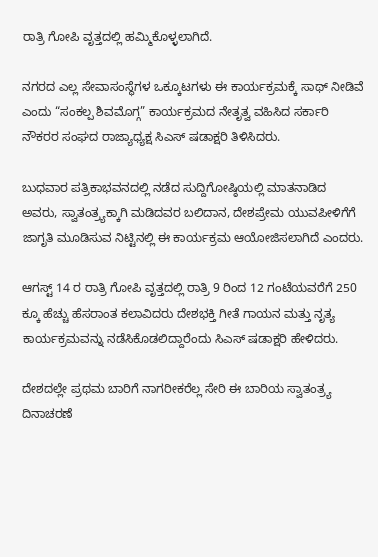ರಾತ್ರಿ ಗೋಪಿ ವೃತ್ತದಲ್ಲಿ ಹಮ್ಮಿಕೊಳ್ಳಲಾಗಿದೆ.

ನಗರದ ಎಲ್ಲ ಸೇವಾಸಂಸ್ಥೆಗಳ ಒಕ್ಕೂಟಗಳು ಈ ಕಾರ್ಯಕ್ರಮಕ್ಕೆ ಸಾಥ್‌ ನೀಡಿವೆ ಎಂದು “ಸಂಕಲ್ಪ ಶಿವಮೊಗ್ಗ” ಕಾರ್ಯಕ್ರಮದ ನೇತೃತ್ವ ವಹಿಸಿದ ಸರ್ಕಾರಿ ನೌಕರರ ಸಂಘದ ರಾಜ್ಯಾಧ್ಯಕ್ಷ ಸಿಎಸ್ ಷಡಾಕ್ಷರಿ ತಿಳಿಸಿದರು.

ಬುಧವಾರ ಪತ್ರಿಕಾಭವನದಲ್ಲಿ ನಡೆದ ಸುದ್ದಿಗೋಷ್ಠಿಯಲ್ಲಿ ಮಾತನಾಡಿದ ಅವರು, ಸ್ವಾತಂತ್ರ್ಯಕ್ಕಾಗಿ ಮಡಿದವರ ಬಲಿದಾನ, ದೇಶಪ್ರೇಮ ಯುವಪೀಳಿಗೆಗೆ ಜಾಗೃತಿ ಮೂಡಿಸುವ ನಿಟ್ಟಿನಲ್ಲಿ ಈ ಕಾರ್ಯಕ್ರಮ ಆಯೋಜಿಸಲಾಗಿದೆ ಎಂದರು.

ಆಗಸ್ಟ್ 14 ರ ರಾತ್ರಿ ಗೋಪಿ ವೃತ್ತದಲ್ಲಿ ರಾತ್ರಿ 9 ರಿಂದ 12 ಗಂಟೆಯವರೆಗೆ 250 ಕ್ಕೂ ಹೆಚ್ಚು ಹೆಸರಾಂತ ಕಲಾವಿದರು ದೇಶಭಕ್ತಿ ಗೀತೆ ಗಾಯನ ಮತ್ತು ನೃತ್ಯ ಕಾರ್ಯಕ್ರಮವನ್ನು ನಡೆಸಿಕೊಡಲಿದ್ದಾರೆಂದು ಸಿಎಸ್ ಷಡಾಕ್ಷರಿ ಹೇಳಿದರು.

ದೇಶದಲ್ಲೇ ಪ್ರಥಮ ಬಾರಿಗೆ ನಾಗರೀಕರೆಲ್ಲ ಸೇರಿ ಈ ಬಾರಿಯ ಸ್ವಾತಂತ್ರ್ಯ ದಿನಾಚರಣೆ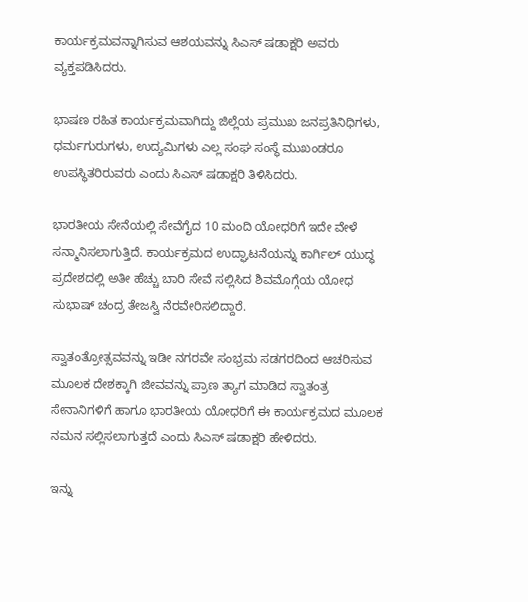ಕಾರ್ಯಕ್ರಮವನ್ನಾಗಿಸುವ ಆಶಯವನ್ನು ಸಿಎಸ್ ಷಡಾಕ್ಷರಿ ಅವರು ವ್ಯಕ್ತಪಡಿಸಿದರು.

ಭಾಷಣ ರಹಿತ ಕಾರ್ಯಕ್ರಮವಾಗಿದ್ದು ಜಿಲ್ಲೆಯ ಪ್ರಮುಖ ಜನಪ್ರತಿನಿಧಿಗಳು, ಧರ್ಮಗುರುಗಳು, ಉದ್ಯಮಿಗಳು ಎಲ್ಲ ಸಂಘ ಸಂಸ್ಥೆ ಮುಖಂಡರೂ ಉಪಸ್ಥಿತರಿರುವರು ಎಂದು ಸಿಎಸ್ ಷಡಾಕ್ಷರಿ ತಿಳಿಸಿದರು.

ಭಾರತೀಯ ಸೇನೆಯಲ್ಲಿ ಸೇವೆಗೈದ 10 ಮಂದಿ ಯೋಧರಿಗೆ ಇದೇ ವೇಳೆ ಸನ್ಮಾನಿಸಲಾಗುತ್ತಿದೆ. ಕಾರ್ಯಕ್ರಮದ ಉದ್ಘಾಟನೆಯನ್ನು ಕಾರ್ಗಿಲ್ ಯುದ್ಧ ಪ್ರದೇಶದಲ್ಲಿ ಅತೀ ಹೆಚ್ಚು ಬಾರಿ ಸೇವೆ ಸಲ್ಲಿಸಿದ ಶಿವಮೊಗ್ಗೆಯ ಯೋಧ ಸುಭಾಷ್‌ ಚಂದ್ರ ತೇಜಸ್ವಿ ನೆರವೇರಿಸಲಿದ್ದಾರೆ.

ಸ್ವಾತಂತ್ರೋತ್ಸವವನ್ನು ಇಡೀ ನಗರವೇ ಸಂಭ್ರಮ ಸಡಗರದಿಂದ ಆಚರಿಸುವ ಮೂಲಕ ದೇಶಕ್ಕಾಗಿ ಜೀವವನ್ನು ಪ್ರಾಣ ತ್ಯಾಗ ಮಾಡಿದ ಸ್ವಾತಂತ್ರ ಸೇನಾನಿಗಳಿಗೆ ಹಾಗೂ ಭಾರತೀಯ ಯೋಧರಿಗೆ ಈ ಕಾರ್ಯಕ್ರಮದ ಮೂಲಕ ನಮನ ಸಲ್ಲಿಸಲಾಗುತ್ತದೆ ಎಂದು ಸಿಎಸ್ ಷಡಾಕ್ಷರಿ ಹೇಳಿದರು.

ಇನ್ನು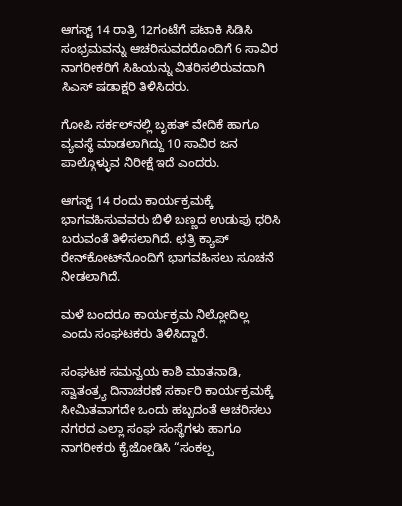ಆಗಸ್ಟ್‌ 14 ರಾತ್ರಿ 12ಗಂಟೆಗೆ ಪಟಾಕಿ ಸಿಡಿಸಿ ಸಂಭ್ರಮವನ್ನು ಆಚರಿಸುವದರೊಂದಿಗೆ 6 ಸಾವಿರ ನಾಗರೀಕರಿಗೆ ಸಿಹಿಯನ್ನು ವಿತರಿಸಲಿರುವದಾಗಿ ಸಿಎಸ್ ಷಡಾಕ್ಷರಿ ತಿಳಿಸಿದರು.

ಗೋಪಿ ಸರ್ಕಲ್‌ನಲ್ಲಿ ಬೃಹತ್ ವೇದಿಕೆ ಹಾಗೂ ವ್ಯವಸ್ಥೆ ಮಾಡಲಾಗಿದ್ದು 10 ಸಾವಿರ ಜನ ಪಾಲ್ಗೊಳ್ಳುವ ನಿರೀಕ್ಷೆ ಇದೆ ಎಂದರು.

ಆಗಸ್ಟ್‌ 14 ರಂದು ಕಾರ್ಯಕ್ರಮಕ್ಕೆ ಭಾಗವಹಿಸುವವರು ಬಿಳಿ ಬಣ್ಣದ ಉಡುಪು ಧರಿಸಿ ಬರುವಂತೆ ತಿಳಿಸಲಾಗಿದೆ. ಛತ್ರಿ ಕ್ಯಾಪ್‌ ರೇನ್‌ಕೋಟ್‌ನೊಂದಿಗೆ ಭಾಗವಹಿಸಲು ಸೂಚನೆ ನೀಡಲಾಗಿದೆ.

ಮಳೆ ಬಂದರೂ ಕಾರ್ಯಕ್ರಮ ನಿಲ್ಲೋದಿಲ್ಲ ಎಂದು ಸಂಘಟಕರು ತಿಳಿಸಿದ್ದಾರೆ.

ಸಂಘಟಕ ಸಮನ್ವಯ ಕಾಶಿ ಮಾತನಾಡಿ, ಸ್ವಾತಂತ್ರ್ಯ ದಿನಾಚರಣೆ ಸರ್ಕಾರಿ ಕಾರ್ಯಕ್ರಮಕ್ಕೆ ಸೀಮಿತವಾಗದೇ ಒಂದು ಹಬ್ಬದಂತೆ ಆಚರಿಸಲು ನಗರದ ಎಲ್ಲಾ ಸಂಘ ಸಂಸ್ಥೆಗಳು ಹಾಗೂ ನಾಗರೀಕರು ಕೈಜೋಡಿಸಿ “ಸಂಕಲ್ಪ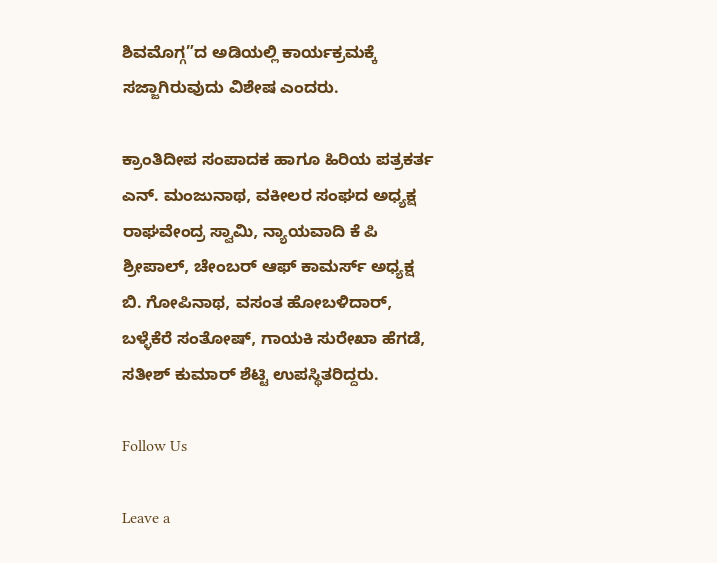ಶಿವಮೊಗ್ಗ”ದ ಅಡಿಯಲ್ಲಿ ಕಾರ್ಯಕ್ರಮಕ್ಕೆ ಸಜ್ಜಾಗಿರುವುದು ವಿಶೇಷ ಎಂದರು.

ಕ್ರಾಂತಿದೀಪ ಸಂಪಾದಕ ಹಾಗೂ ಹಿರಿಯ ಪತ್ರಕರ್ತ ಎನ್. ಮಂಜುನಾಥ, ವಕೀಲರ ಸಂಘದ ಅಧ್ಯಕ್ಷ ರಾಘವೇಂದ್ರ ಸ್ವಾಮಿ, ನ್ಯಾಯವಾದಿ ಕೆ ಪಿ ಶ್ರೀಪಾಲ್, ಚೇಂಬರ್ ಆಫ್ ಕಾಮರ್ಸ್ ಅಧ್ಯಕ್ಷ ಬಿ. ಗೋಪಿನಾಥ, ವಸಂತ ಹೋಬಳಿದಾರ್, ಬಳ್ಳೆಕೆರೆ ಸಂತೋಷ್, ಗಾಯಕಿ ಸುರೇಖಾ ಹೆಗಡೆ, ಸತೀಶ್ ಕುಮಾರ್ ಶೆಟ್ಟಿ ಉಪಸ್ಥಿತರಿದ್ದರು.

Follow Us

Leave a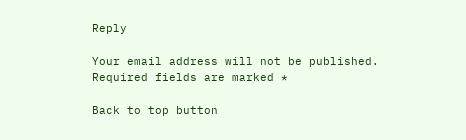Reply

Your email address will not be published. Required fields are marked *

Back to top button